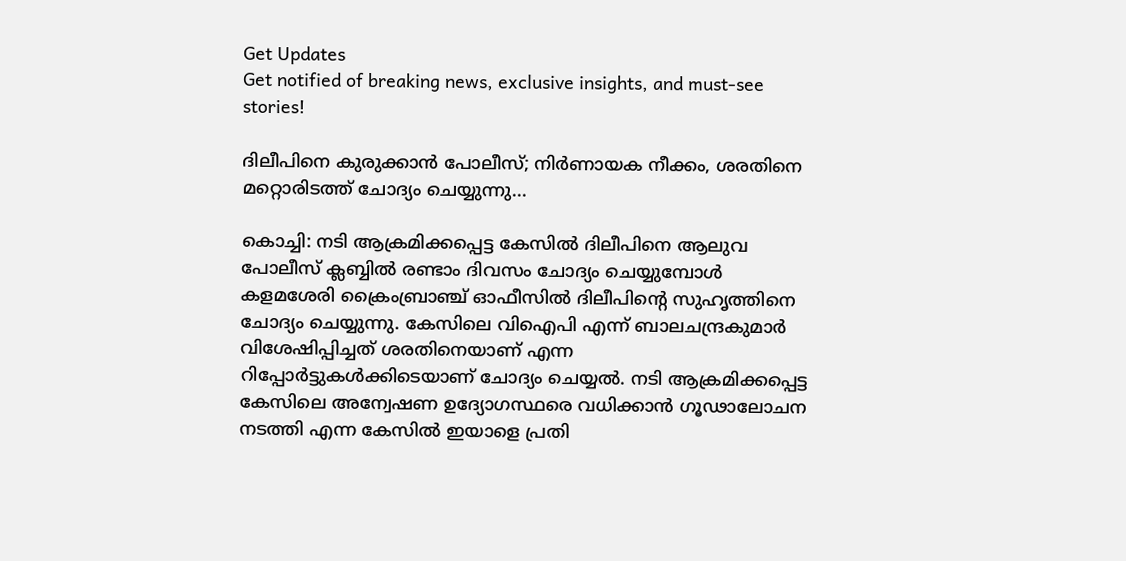Get Updates
Get notified of breaking news, exclusive insights, and must-see stories!

ദിലീപിനെ കുരുക്കാന്‍ പോലീസ്; നിര്‍ണായക നീക്കം, ശരതിനെ മറ്റൊരിടത്ത് ചോദ്യം ചെയ്യുന്നു...

കൊച്ചി: നടി ആക്രമിക്കപ്പെട്ട കേസില്‍ ദിലീപിനെ ആലുവ പോലീസ് ക്ലബ്ബില്‍ രണ്ടാം ദിവസം ചോദ്യം ചെയ്യുമ്പോള്‍ കളമശേരി ക്രൈംബ്രാഞ്ച് ഓഫീസില്‍ ദിലീപിന്റെ സുഹൃത്തിനെ ചോദ്യം ചെയ്യുന്നു. കേസിലെ വിഐപി എന്ന് ബാലചന്ദ്രകുമാര്‍ വിശേഷിപ്പിച്ചത് ശരതിനെയാണ് എന്ന റിപ്പോര്‍ട്ടുകള്‍ക്കിടെയാണ് ചോദ്യം ചെയ്യല്‍. നടി ആക്രമിക്കപ്പെട്ട കേസിലെ അന്വേഷണ ഉദ്യോഗസ്ഥരെ വധിക്കാന്‍ ഗൂഢാലോചന നടത്തി എന്ന കേസില്‍ ഇയാളെ പ്രതി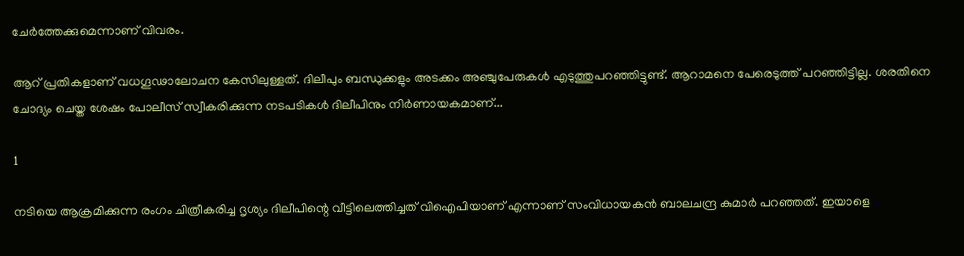ചേര്‍ത്തേക്കുമെന്നാണ് വിവരം.

ആറ് പ്രതികളാണ് വധഗൂഢാലോചന കേസിലുള്ളത്. ദിലീപും ബന്ധുക്കളും അടക്കം അഞ്ചുപേരുകള്‍ എടുത്തുപറഞ്ഞിട്ടുണ്ട്. ആറാമനെ പേരെടുത്ത് പറഞ്ഞിട്ടില്ല. ശരതിനെ ചോദ്യം ചെയ്ത ശേഷം പോലീസ് സ്വീകരിക്കുന്ന നടപടികള്‍ ദിലീപിനും നിര്‍ണായകമാണ്...

1

നടിയെ ആക്രമിക്കുന്ന രംഗം ചിത്രീകരിച്ച ദൃശ്യം ദിലീപിന്റെ വീട്ടിലെത്തിച്ചത് വിഐപിയാണ് എന്നാണ് സംവിധായകന്‍ ബാലചന്ദ്ര കുമാര്‍ പറഞ്ഞത്. ഇയാളെ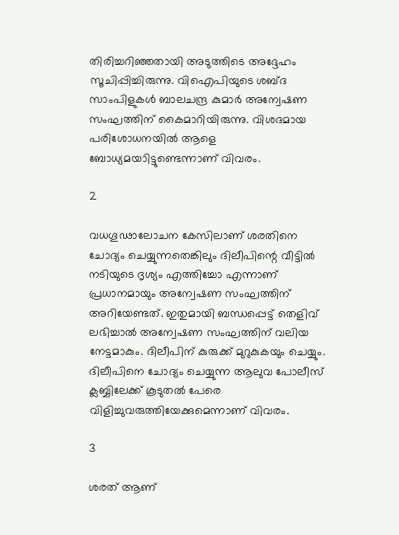തിരിച്ചറിഞ്ഞതായി അടുത്തിടെ അദ്ദേഹം സൂചിപ്പിച്ചിരുന്നു. വിഐപിയുടെ ശബ്ദ സാംപിളുകള്‍ ബാലചന്ദ്ര കുമാര്‍ അന്വേഷണ സംഘത്തിന് കൈമാറിയിരുന്നു. വിശദമായ പരിശോധനയില്‍ ആളെ ബോധ്യമയാിട്ടുണ്ടെന്നാണ് വിവരം.

2

വധഗൂഢാലോചന കേസിലാണ് ശരതിനെ ചോദ്യം ചെയ്യുന്നതെങ്കിലും ദിലീപിന്റെ വീട്ടില്‍ നടിയുടെ ദൃശ്യം എത്തിച്ചോ എന്നാണ് പ്രധാനമായും അന്വേഷണ സംഘത്തിന് അറിയേണ്ടത്. ഇതുമായി ബന്ധപ്പെട്ട് തെളിവ് ലഭിച്ചാല്‍ അന്വേഷണ സംഘത്തിന് വലിയ നേട്ടമാകും. ദിലീപിന് കുരുക്ക് മുറുകുകയും ചെയ്യും. ദിലീപിനെ ചോദ്യം ചെയ്യുന്ന ആലുവ പോലീസ് ക്ലബ്ബിലേക്ക് കൂടുതല്‍ പേരെ വിളിച്ചുവരുത്തിയേക്കുമെന്നാണ് വിവരം.

3

ശരത് ആണ്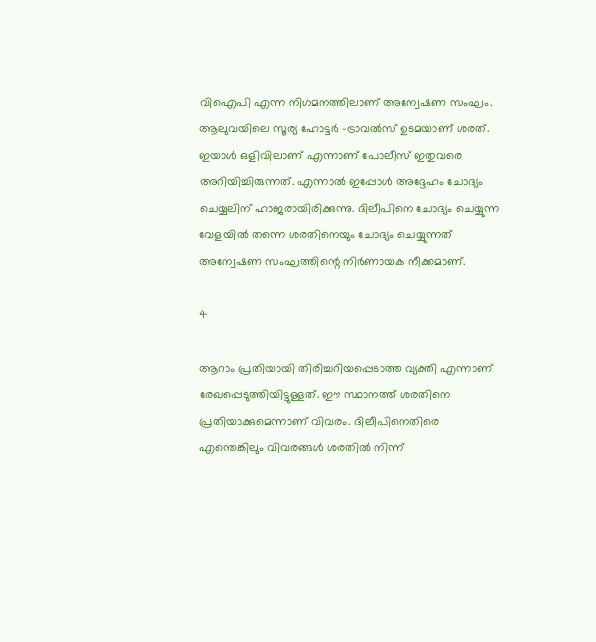വിഐപി എന്ന നിഗമനത്തിലാണ് അന്വേഷണ സംഘം. ആലുവയിലെ സൂര്യ ഹോട്ടര്‍ -ട്രാവല്‍സ് ഉടമയാണ് ശരത്. ഇയാള്‍ ഒളിവിലാണ് എന്നാണ് പോലീസ് ഇതുവരെ അറിയിച്ചിരുന്നത്. എന്നാല്‍ ഇപ്പോള്‍ അദ്ദേഹം ചോദ്യം ചെയ്യലിന് ഹാജരായിരിക്കുന്നു. ദിലീപിനെ ചോദ്യം ചെയ്യുന്ന വേളയില്‍ തന്നെ ശരതിനെയും ചോദ്യം ചെയ്യുന്നത് അന്വേഷണ സംഘത്തിന്റെ നിര്‍ണായക നീക്കമാണ്.

4

ആറാം പ്രതിയായി തിരിച്ചറിയപ്പെടാത്ത വ്യക്തി എന്നാണ് രേഖപ്പെടുത്തിയിട്ടുള്ളത്. ഈ സ്ഥാനത്ത് ശരതിനെ പ്രതിയാക്കുമെന്നാണ് വിവരം. ദിലീപിനെതിരെ എന്തെങ്കിലും വിവരങ്ങള്‍ ശരതില്‍ നിന്ന്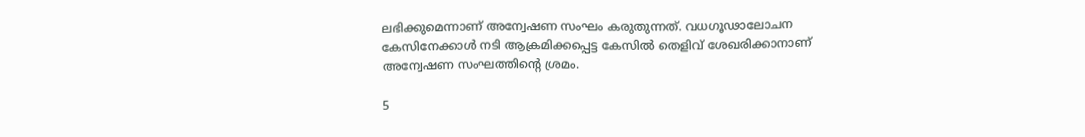ലഭിക്കുമെന്നാണ് അന്വേഷണ സംഘം കരുതുന്നത്. വധഗൂഢാലോചന കേസിനേക്കാള്‍ നടി ആക്രമിക്കപ്പെട്ട കേസില്‍ തെളിവ് ശേഖരിക്കാനാണ് അന്വേഷണ സംഘത്തിന്റെ ശ്രമം.

5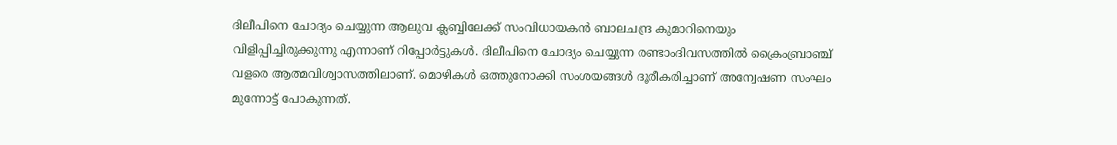ദിലീപിനെ ചോദ്യം ചെയ്യുന്ന ആലുവ ക്ലബ്ബിലേക്ക് സംവിധായകന്‍ ബാലചന്ദ്ര കുമാറിനെയും വിളിപ്പിച്ചിരുക്കുന്നു എന്നാണ് റിപ്പോര്‍ട്ടുകള്‍. ദിലീപിനെ ചോദ്യം ചെയ്യുന്ന രണ്ടാംദിവസത്തില്‍ ക്രൈംബ്രാഞ്ച് വളരെ ആത്മവിശ്വാസത്തിലാണ്. മൊഴികള്‍ ഒത്തുനോക്കി സംശയങ്ങള്‍ ദൂരീകരിച്ചാണ് അന്വേഷണ സംഘം മുന്നോട്ട് പോകുന്നത്.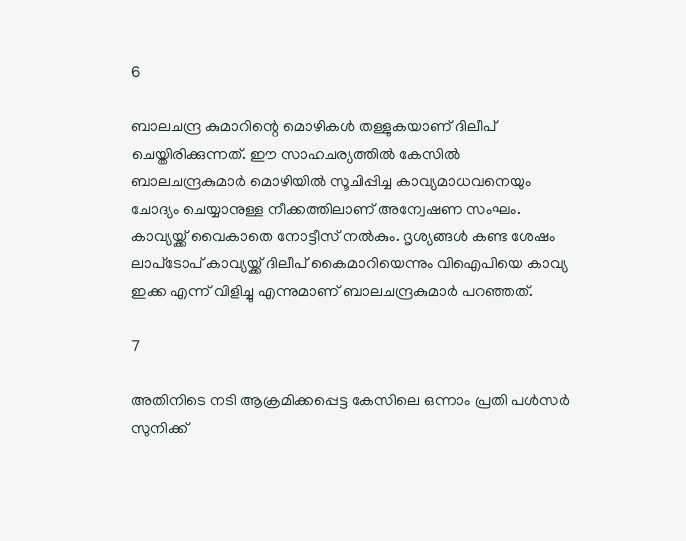6

ബാലചന്ദ്ര കുമാറിന്റെ മൊഴികള്‍ തള്ളുകയാണ് ദിലീപ് ചെയ്തിരിക്കുന്നത്. ഈ സാഹചര്യത്തില്‍ കേസില്‍ ബാലചന്ദ്രകുമാര്‍ മൊഴിയില്‍ സൂചിപ്പിച്ച കാവ്യമാധവനെയും ചോദ്യം ചെയ്യാനുള്ള നീക്കത്തിലാണ് അന്വേഷണ സംഘം. കാവ്യയ്ക്ക് വൈകാതെ നോട്ടീസ് നല്‍കും. ദൃശ്യങ്ങള്‍ കണ്ട ശേഷം ലാപ്‌ടോപ് കാവ്യയ്ക്ക് ദിലീപ് കൈമാറിയെന്നും വിഐപിയെ കാവ്യ ഇക്ക എന്ന് വിളിച്ചു എന്നുമാണ് ബാലചന്ദ്രകുമാര്‍ പറഞ്ഞത്.

7

അതിനിടെ നടി ആക്രമിക്കപ്പെട്ട കേസിലെ ഒന്നാം പ്രതി പള്‍സര്‍ സുനിക്ക്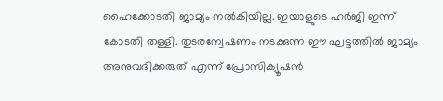ഹൈക്കോടതി ജാമ്യം നല്‍കിയില്ല. ഇയാളുടെ ഹര്‍ജി ഇന്ന് കോടതി തള്ളി. തുടരന്വേഷണം നടക്കുന്ന ഈ ഘട്ടത്തില്‍ ജാമ്യം അനുവദിക്കരുത് എന്ന് പ്രോസിക്യൂഷന്‍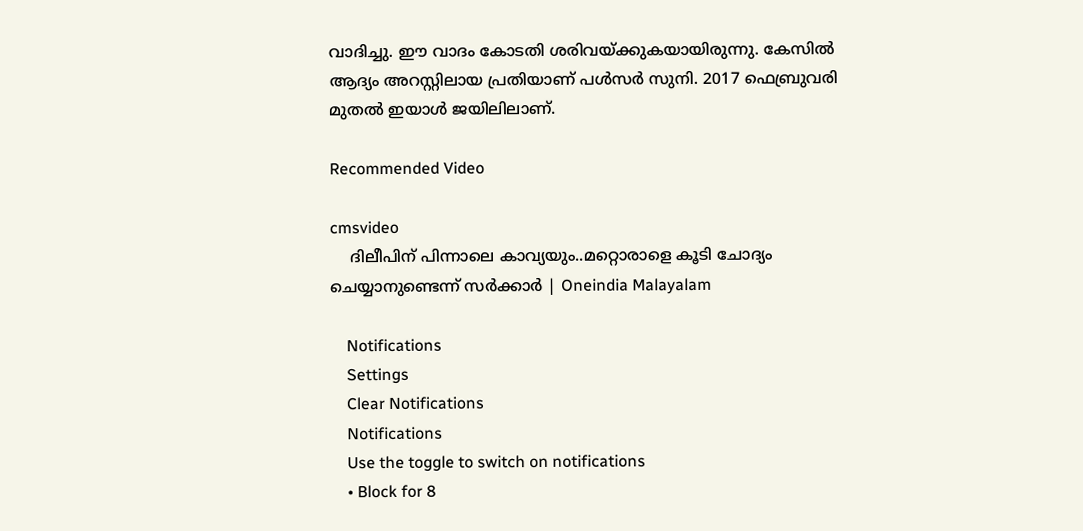വാദിച്ചു. ഈ വാദം കോടതി ശരിവയ്ക്കുകയായിരുന്നു. കേസില്‍ ആദ്യം അറസ്റ്റിലായ പ്രതിയാണ് പള്‍സര്‍ സുനി. 2017 ഫെബ്രുവരി മുതല്‍ ഇയാള്‍ ജയിലിലാണ്.

Recommended Video

cmsvideo
    ദിലീപിന് പിന്നാലെ കാവ്യയും..മറ്റൊരാളെ കൂടി ചോദ്യം ചെയ്യാനുണ്ടെന്ന് സര്‍ക്കാര്‍ | Oneindia Malayalam

    Notifications
    Settings
    Clear Notifications
    Notifications
    Use the toggle to switch on notifications
    • Block for 8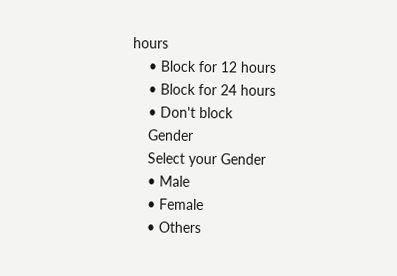hours
    • Block for 12 hours
    • Block for 24 hours
    • Don't block
    Gender
    Select your Gender
    • Male
    • Female
    • Others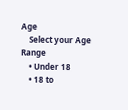Age
    Select your Age Range
    • Under 18
    • 18 to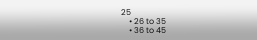25
    • 26 to 35
    • 36 to 45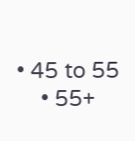• 45 to 55
    • 55+